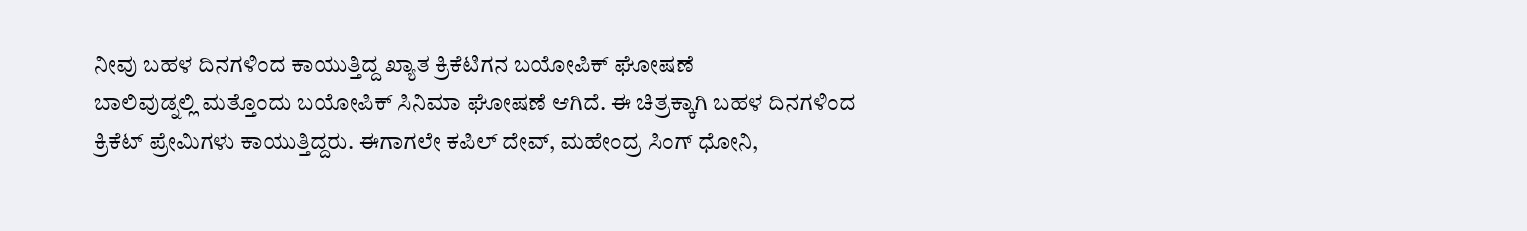ನೀವು ಬಹಳ ದಿನಗಳಿಂದ ಕಾಯುತ್ತಿದ್ದ ಖ್ಯಾತ ಕ್ರಿಕೆಟಿಗನ ಬಯೋಪಿಕ್ ಘೋಷಣೆ
ಬಾಲಿವುಡ್ನಲ್ಲಿ ಮತ್ತೊಂದು ಬಯೋಪಿಕ್ ಸಿನಿಮಾ ಘೋಷಣೆ ಆಗಿದೆ. ಈ ಚಿತ್ರಕ್ಕಾಗಿ ಬಹಳ ದಿನಗಳಿಂದ ಕ್ರಿಕೆಟ್ ಪ್ರೇಮಿಗಳು ಕಾಯುತ್ತಿದ್ದರು. ಈಗಾಗಲೇ ಕಪಿಲ್ ದೇವ್, ಮಹೇಂದ್ರ ಸಿಂಗ್ ಧೋನಿ,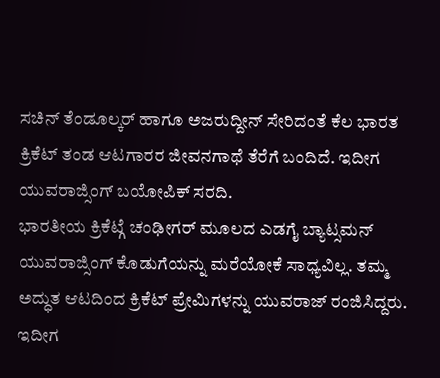ಸಚಿನ್ ತೆಂಡೂಲ್ಕರ್ ಹಾಗೂ ಅಜರುದ್ದೀನ್ ಸೇರಿದಂತೆ ಕೆಲ ಭಾರತ ಕ್ರಿಕೆಟ್ ತಂಡ ಆಟಗಾರರ ಜೀವನಗಾಥೆ ತೆರೆಗೆ ಬಂದಿದೆ. ಇದೀಗ ಯುವರಾಜ್ಸಿಂಗ್ ಬಯೋಪಿಕ್ ಸರದಿ.
ಭಾರತೀಯ ಕ್ರಿಕೆಟ್ಗೆ ಚಂಢೀಗರ್ ಮೂಲದ ಎಡಗೈ ಬ್ಯಾಟ್ಸಮನ್ ಯುವರಾಜ್ಸಿಂಗ್ ಕೊಡುಗೆಯನ್ನು ಮರೆಯೋಕೆ ಸಾಧ್ಯವಿಲ್ಲ. ತಮ್ಮ ಅದ್ಧುತ ಆಟದಿಂದ ಕ್ರಿಕೆಟ್ ಪ್ರೇಮಿಗಳನ್ನು ಯುವರಾಜ್ ರಂಜಿಸಿದ್ದರು. ಇದೀಗ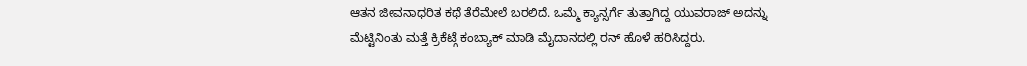ಆತನ ಜೀವನಾಧರಿತ ಕಥೆ ತೆರೆಮೇಲೆ ಬರಲಿದೆ. ಒಮ್ಮೆ ಕ್ಯಾನ್ಸರ್ಗೆ ತುತ್ತಾಗಿದ್ದ ಯುವರಾಜ್ ಅದನ್ನು ಮೆಟ್ಟಿನಿಂತು ಮತ್ತೆ ಕ್ರಿಕೆಟ್ಗೆ ಕಂಬ್ಯಾಕ್ ಮಾಡಿ ಮೈದಾನದಲ್ಲಿ ರನ್ ಹೊಳೆ ಹರಿಸಿದ್ದರು.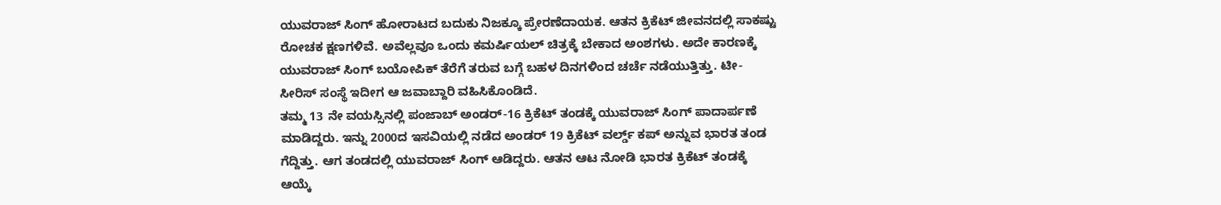ಯುವರಾಜ್ ಸಿಂಗ್ ಹೋರಾಟದ ಬದುಕು ನಿಜಕ್ಕೂ ಪ್ರೇರಣೆದಾಯಕ. ಆತನ ಕ್ರಿಕೆಟ್ ಜೀವನದಲ್ಲಿ ಸಾಕಷ್ಟು ರೋಚಕ ಕ್ಷಣಗಳಿವೆ. ಅವೆಲ್ಲವೂ ಒಂದು ಕಮರ್ಷಿಯಲ್ ಚಿತ್ರಕ್ಕೆ ಬೇಕಾದ ಅಂಶಗಳು. ಅದೇ ಕಾರಣಕ್ಕೆ ಯುವರಾಜ್ ಸಿಂಗ್ ಬಯೋಪಿಕ್ ತೆರೆಗೆ ತರುವ ಬಗ್ಗೆ ಬಹಳ ದಿನಗಳಿಂದ ಚರ್ಚೆ ನಡೆಯುತ್ತಿತ್ತು. ಟೀ- ಸೀರಿಸ್ ಸಂಸ್ಥೆ ಇದೀಗ ಆ ಜವಾಬ್ದಾರಿ ವಹಿಸಿಕೊಂಡಿದೆ.
ತಮ್ಮ 13 ನೇ ವಯಸ್ಸಿನಲ್ಲಿ ಪಂಜಾಬ್ ಅಂಡರ್-16 ಕ್ರಿಕೆಟ್ ತಂಡಕ್ಕೆ ಯುವರಾಜ್ ಸಿಂಗ್ ಪಾದಾರ್ಪಣೆ ಮಾಡಿದ್ದರು. ಇನ್ನು 2000ದ ಇಸವಿಯಲ್ಲಿ ನಡೆದ ಅಂಡರ್ 19 ಕ್ರಿಕೆಟ್ ವರ್ಲ್ಡ್ ಕಪ್ ಅನ್ನುವ ಭಾರತ ತಂಡ ಗೆದ್ದಿತ್ತು. ಆಗ ತಂಡದಲ್ಲಿ ಯುವರಾಜ್ ಸಿಂಗ್ ಆಡಿದ್ದರು. ಆತನ ಆಟ ನೋಡಿ ಭಾರತ ಕ್ರಿಕೆಟ್ ತಂಡಕ್ಕೆ ಆಯ್ಕೆ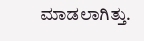ಮಾಡಲಾಗಿತ್ತು.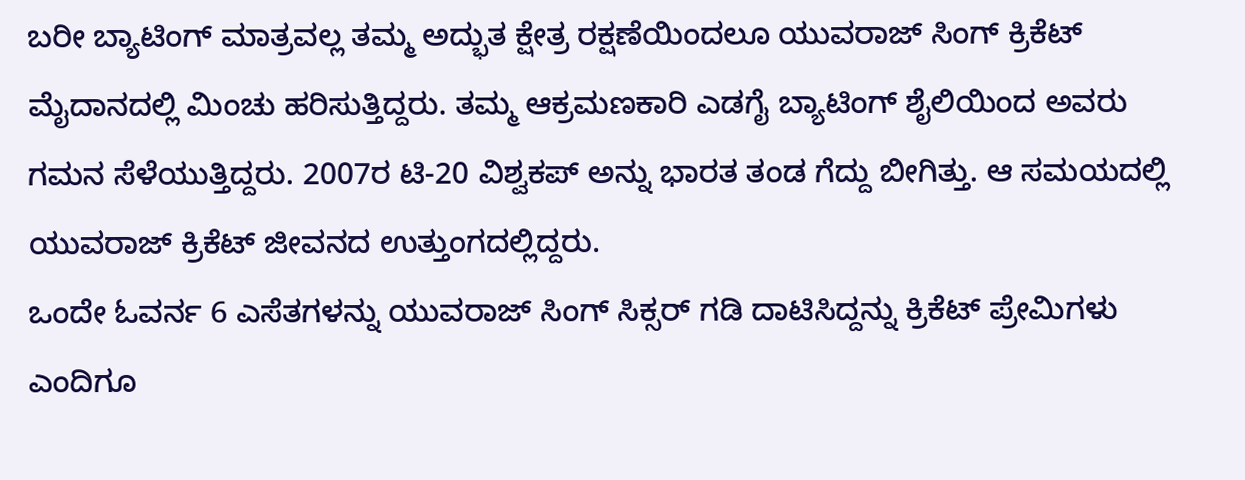ಬರೀ ಬ್ಯಾಟಿಂಗ್ ಮಾತ್ರವಲ್ಲ ತಮ್ಮ ಅದ್ಭುತ ಕ್ಷೇತ್ರ ರಕ್ಷಣೆಯಿಂದಲೂ ಯುವರಾಜ್ ಸಿಂಗ್ ಕ್ರಿಕೆಟ್ ಮೈದಾನದಲ್ಲಿ ಮಿಂಚು ಹರಿಸುತ್ತಿದ್ದರು. ತಮ್ಮ ಆಕ್ರಮಣಕಾರಿ ಎಡಗೈ ಬ್ಯಾಟಿಂಗ್ ಶೈಲಿಯಿಂದ ಅವರು ಗಮನ ಸೆಳೆಯುತ್ತಿದ್ದರು. 2007ರ ಟಿ-20 ವಿಶ್ವಕಪ್ ಅನ್ನು ಭಾರತ ತಂಡ ಗೆದ್ದು ಬೀಗಿತ್ತು. ಆ ಸಮಯದಲ್ಲಿ ಯುವರಾಜ್ ಕ್ರಿಕೆಟ್ ಜೀವನದ ಉತ್ತುಂಗದಲ್ಲಿದ್ದರು.
ಒಂದೇ ಓವರ್ನ 6 ಎಸೆತಗಳನ್ನು ಯುವರಾಜ್ ಸಿಂಗ್ ಸಿಕ್ಸರ್ ಗಡಿ ದಾಟಿಸಿದ್ದನ್ನು ಕ್ರಿಕೆಟ್ ಪ್ರೇಮಿಗಳು ಎಂದಿಗೂ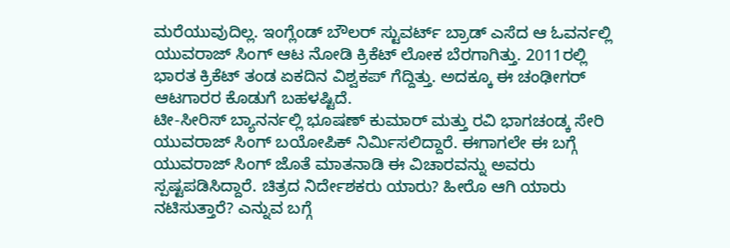ಮರೆಯುವುದಿಲ್ಲ. ಇಂಗ್ಲೆಂಡ್ ಬೌಲರ್ ಸ್ಟುವರ್ಟ್ ಬ್ರಾಡ್ ಎಸೆದ ಆ ಓವರ್ನಲ್ಲಿ ಯುವರಾಜ್ ಸಿಂಗ್ ಆಟ ನೋಡಿ ಕ್ರಿಕೆಟ್ ಲೋಕ ಬೆರಗಾಗಿತ್ತು. 2011ರಲ್ಲಿ ಭಾರತ ಕ್ರಿಕೆಟ್ ತಂಡ ಏಕದಿನ ವಿಶ್ವಕಪ್ ಗೆದ್ದಿತ್ತು. ಅದಕ್ಕೂ ಈ ಚಂಢೀಗರ್ ಆಟಗಾರರ ಕೊಡುಗೆ ಬಹಳಷ್ಟಿದೆ.
ಟೀ-ಸೀರಿಸ್ ಬ್ಯಾನರ್ನಲ್ಲಿ ಭೂಷಣ್ ಕುಮಾರ್ ಮತ್ತು ರವಿ ಭಾಗಚಂಡ್ಕ ಸೇರಿ ಯುವರಾಜ್ ಸಿಂಗ್ ಬಯೋಪಿಕ್ ನಿರ್ಮಿಸಲಿದ್ದಾರೆ. ಈಗಾಗಲೇ ಈ ಬಗ್ಗೆ ಯುವರಾಜ್ ಸಿಂಗ್ ಜೊತೆ ಮಾತನಾಡಿ ಈ ವಿಚಾರವನ್ನು ಅವರು ಸ್ಪಷ್ಟಪಡಿಸಿದ್ದಾರೆ. ಚಿತ್ರದ ನಿರ್ದೇಶಕರು ಯಾರು? ಹೀರೊ ಆಗಿ ಯಾರು ನಟಿಸುತ್ತಾರೆ? ಎನ್ನುವ ಬಗ್ಗೆ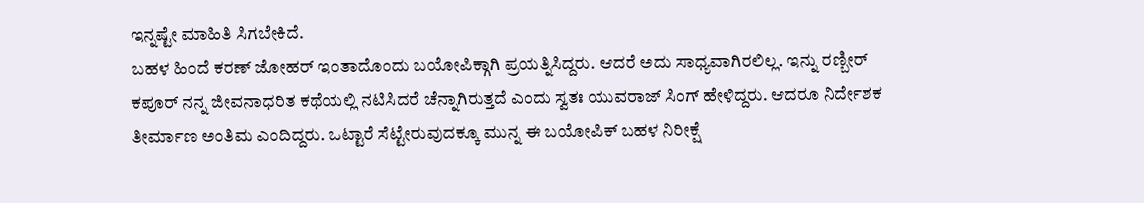ಇನ್ನಷ್ಟೇ ಮಾಹಿತಿ ಸಿಗಬೇಕಿದೆ.
ಬಹಳ ಹಿಂದೆ ಕರಣ್ ಜೋಹರ್ ಇಂತಾದೊಂದು ಬಯೋಪಿಕ್ಗಾಗಿ ಪ್ರಯತ್ನಿಸಿದ್ದರು. ಆದರೆ ಅದು ಸಾಧ್ಯವಾಗಿರಲಿಲ್ಲ. ಇನ್ನು ರಣ್ಬೀರ್ ಕಪೂರ್ ನನ್ನ ಜೀವನಾಧರಿತ ಕಥೆಯಲ್ಲಿ ನಟಿಸಿದರೆ ಚೆನ್ನಾಗಿರುತ್ತದೆ ಎಂದು ಸ್ವತಃ ಯುವರಾಜ್ ಸಿಂಗ್ ಹೇಳಿದ್ದರು. ಆದರೂ ನಿರ್ದೇಶಕ ತೀರ್ಮಾಣ ಅಂತಿಮ ಎಂದಿದ್ದರು. ಒಟ್ಟಾರೆ ಸೆಟ್ಟೇರುವುದಕ್ಕೂ ಮುನ್ನ ಈ ಬಯೋಪಿಕ್ ಬಹಳ ನಿರೀಕ್ಷೆ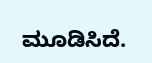ಮೂಡಿಸಿದೆ.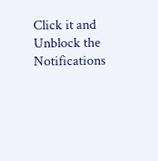Click it and Unblock the Notifications